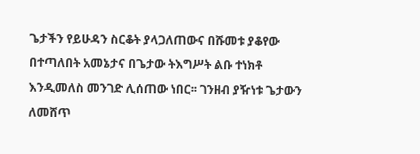ጌታችን የይሁዳን ስርቆት ያላጋለጠውና በሹመቱ ያቆየው በተጣለበት አመኔታና በጌታው ትእግሥት ልቡ ተነክቶ እንዲመለስ መንገድ ሊሰጠው ነበር፡፡ ገንዘብ ያዥነቱ ጌታውን ለመሸጥ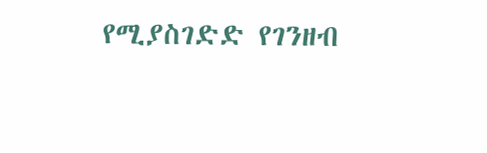የሚያስገድድ የገንዘብ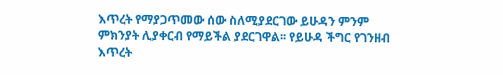እጥረት የማያጋጥመው ሰው ስለሚያደርገው ይሁዳን ምንም ምክንያት ሊያቀርብ የማይችል ያደርገዋል፡፡ የይሁዳ ችግር የገንዘብ እጥረት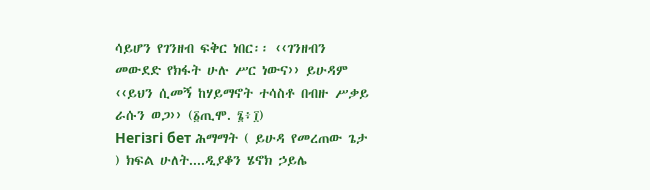ሳይሆን የገንዘብ ፍቅር ነበር፡፡ ‹‹ገንዘብን መውደድ የክፋት ሁሉ ሥር ነውና›› ይሁዳም ‹‹ይህን ሲመኝ ከሃይማኖት ተሳስቶ በብዙ ሥቃይ ራሱን ወጋ›› (፩ጢሞ. ፮፥፲)
Негізгі бет ሕማማት ( ይሁዳ የመረጠው ጌታ ) ክፍል ሁለት....ዲያቆን ሄኖክ ኃይሌ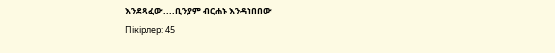እንደጻፈው....ቢንያም ብርሐኑ እንዳነበበው
Пікірлер: 45